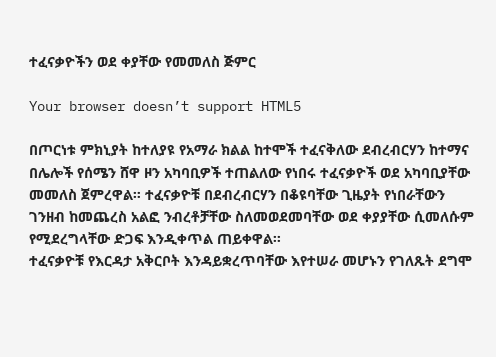ተፈናቃዮችን ወደ ቀያቸው የመመለስ ጅምር

Your browser doesn’t support HTML5

በጦርነቱ ምክኒያት ከተለያዩ የአማራ ክልል ከተሞች ተፈናቅለው ደብረብርሃን ከተማና በሌሎች የሰሜን ሸዋ ዞን አካባቢዎች ተጠልለው የነበሩ ተፈናቃዮች ወደ አካባቢያቸው መመለስ ጀምረዋል። ተፈናቃዮቹ በደብረብርሃን በቆዩባቸው ጊዜያት የነበራቸውን ገንዘብ ከመጨረስ አልፎ ንብረቶቻቸው ስለመወደመባቸው ወደ ቀያያቸው ሲመለሱም የሚደረግላቸው ድጋፍ እንዲቀጥል ጠይቀዋል፡፡
ተፈናቃዮቹ የእርዳታ አቅርቦት እንዳይቋረጥባቸው እየተሠራ መሆኑን የገለጹት ደግሞ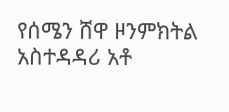የሰሜን ሸዋ ዞንምክትል አስተዳዳሪ አቶ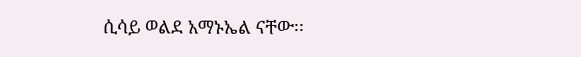ሲሳይ ወልደ አማኑኤል ናቸው፡፡